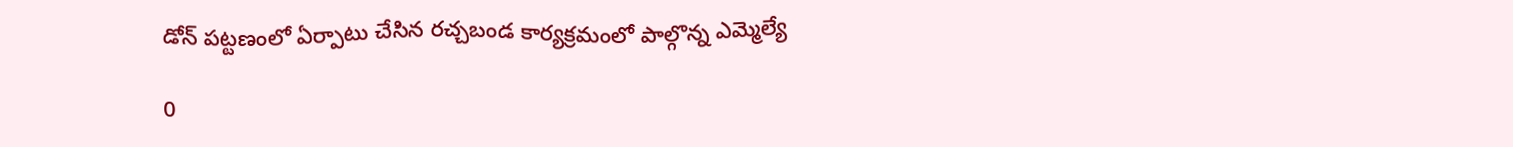డోన్ పట్టణంలో ఏర్పాటు చేసిన రచ్చబండ కార్యక్రమంలో పాల్గొన్న ఎమ్మెల్యే

0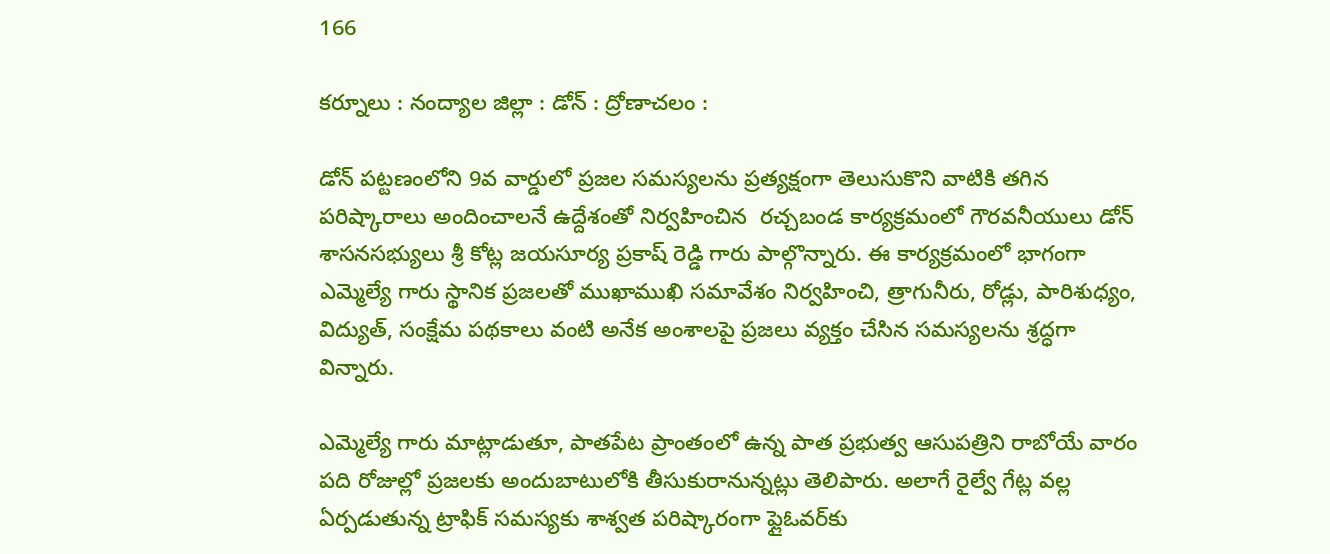166

కర్నూలు : నంద్యాల జిల్లా : డోన్ : ద్రోణాచలం :

డోన్ పట్టణంలోని 9వ వార్డులో ప్రజల సమస్యలను ప్రత్యక్షంగా తెలుసుకొని వాటికి తగిన పరిష్కారాలు అందించాలనే ఉద్దేశంతో నిర్వహించిన  రచ్చబండ కార్యక్రమంలో గౌరవనీయులు డోన్ శాసనసభ్యులు శ్రీ కోట్ల జయసూర్య ప్రకాష్ రెడ్డి గారు పాల్గొన్నారు. ఈ కార్యక్రమంలో భాగంగా ఎమ్మెల్యే గారు స్థానిక ప్రజలతో ముఖాముఖి సమావేశం నిర్వహించి, త్రాగునీరు, రోడ్లు, పారిశుధ్యం, విద్యుత్, సంక్షేమ పథకాలు వంటి అనేక అంశాలపై ప్రజలు వ్యక్తం చేసిన సమస్యలను శ్రద్ధగా విన్నారు.

ఎమ్మెల్యే గారు మాట్లాడుతూ, పాతపేట ప్రాంతంలో ఉన్న పాత ప్రభుత్వ ఆసుపత్రిని రాబోయే వారం పది రోజుల్లో ప్రజలకు అందుబాటులోకి తీసుకురానున్నట్లు తెలిపారు. అలాగే రైల్వే గేట్ల వల్ల ఏర్పడుతున్న ట్రాఫిక్ సమస్యకు శాశ్వత పరిష్కారంగా ఫ్లైఓవర్‌కు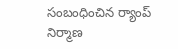సంబంధించిన ర్యాంప్ నిర్మాణ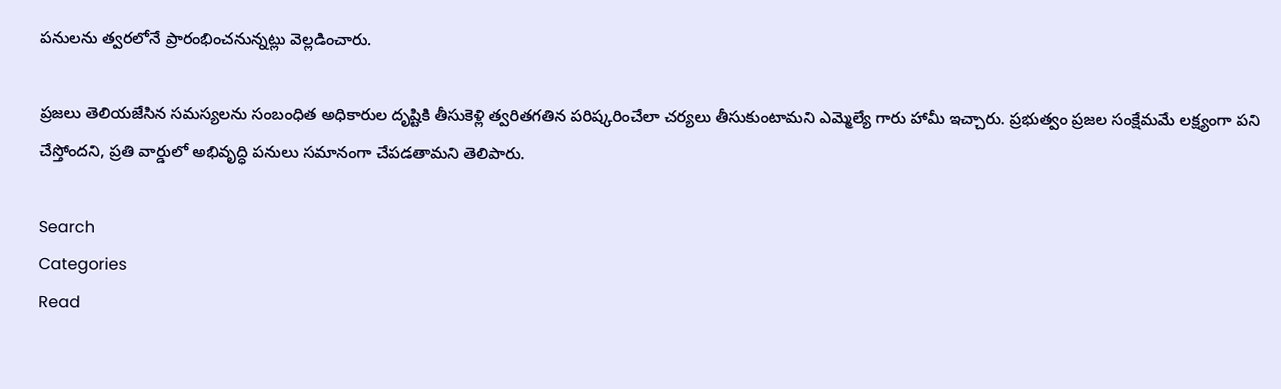పనులను త్వరలోనే ప్రారంభించనున్నట్లు వెల్లడించారు.

ప్రజలు తెలియజేసిన సమస్యలను సంబంధిత అధికారుల దృష్టికి తీసుకెళ్లి త్వరితగతిన పరిష్కరించేలా చర్యలు తీసుకుంటామని ఎమ్మెల్యే గారు హామీ ఇచ్చారు. ప్రభుత్వం ప్రజల సంక్షేమమే లక్ష్యంగా పని చేస్తోందని, ప్రతి వార్డులో అభివృద్ధి పనులు సమానంగా చేపడతామని తెలిపారు.

Search
Categories
Read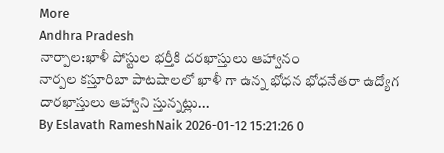More
Andhra Pradesh
నార్పాల:ఖాళీ పోస్టుల భర్తీకి దరఖాస్తులు ఆహ్వానం
నార్పల కస్తూరిబా పాటషాలలో ఖాళీ గా ఉన్న భోధన భోధనేతరా ఉద్యోగ  దారఖాస్తులు ఆహ్వాని స్తున్నట్లు...
By Eslavath RameshNaik 2026-01-12 15:21:26 0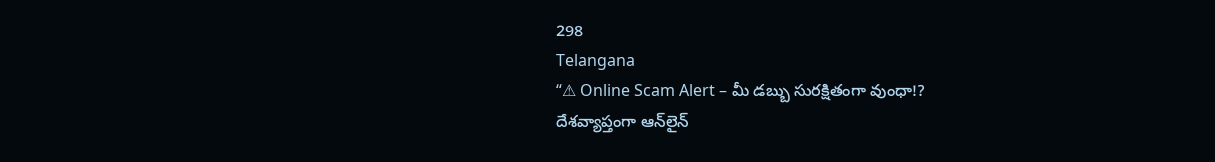298
Telangana
“⚠ Online Scam Alert – మీ డబ్బు సురక్షితంగా వుంధా!?
దేశవ్యాప్తంగా ఆన్‌లైన్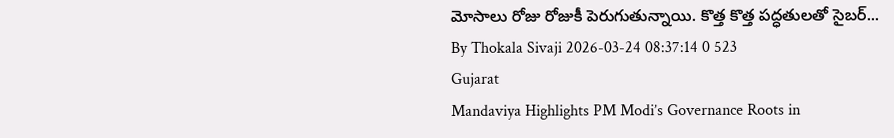మోసాలు రోజు రోజుకీ పెరుగుతున్నాయి. కొత్త కొత్త పద్ధతులతో సైబర్...
By Thokala Sivaji 2026-03-24 08:37:14 0 523
Gujarat
Mandaviya Highlights PM Modi’s Governance Roots in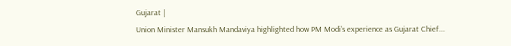Gujarat |
Union Minister Mansukh Mandaviya highlighted how PM Modi’s experience as Gujarat Chief...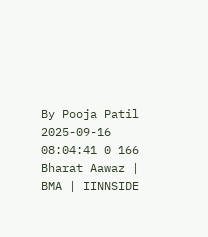By Pooja Patil 2025-09-16 08:04:41 0 166
Bharat Aawaz | BMA | IINNSIDE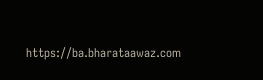https://ba.bharataawaz.com